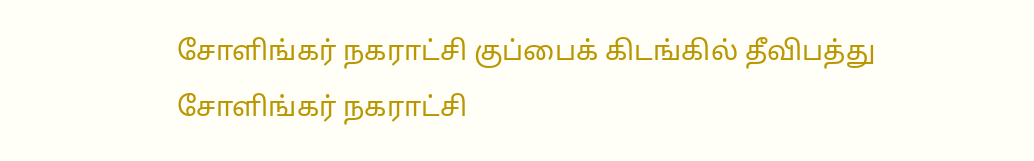சோளிங்கர் நகராட்சி குப்பைக் கிடங்கில் தீவிபத்து
சோளிங்கர் நகராட்சி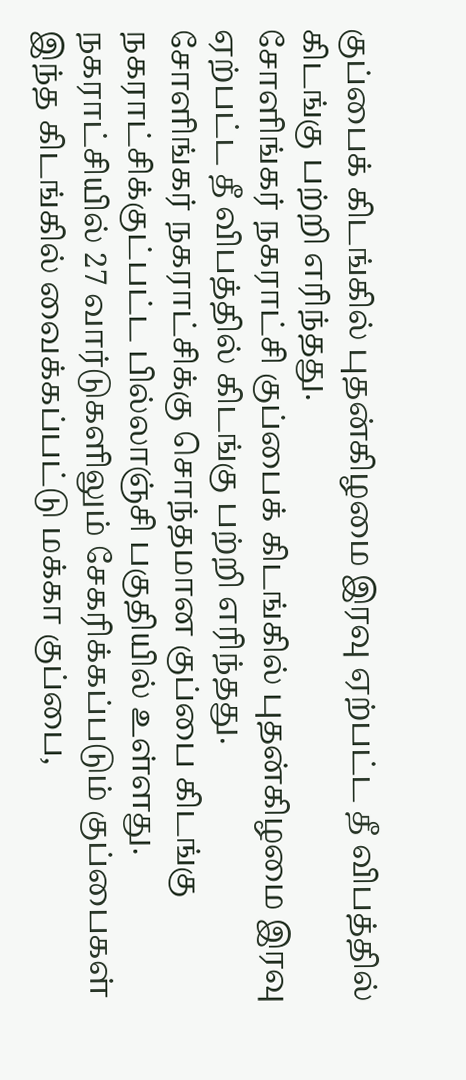குப்பைக் கிடங்கில் புதன்கிழமை இரவு ஏற்பட்ட தீ விபத்தில் கிடங்கு பற்றி எரிந்தது.
சோளிங்கர் நகராட்சி குப்பைக் கிடங்கில் புதன்கிழமை இரவு ஏற்பட்ட தீ விபத்தில் கிடங்கு பற்றி எரிந்தது.
சோளிங்கர் நகராட்சிக்கு சொந்தமான குப்பை கிடங்கு நகராட்சிக்குட்பட்ட பில்லாஞ்சி பகுதியில் உள்ளது. நகராட்சியில் 27 வார்டுகளிலும் சேகரிக்கப்படும் குப்பைகள் இந்த கிடங்கில் வைக்கப்பட்டு மக்கா குப்பை,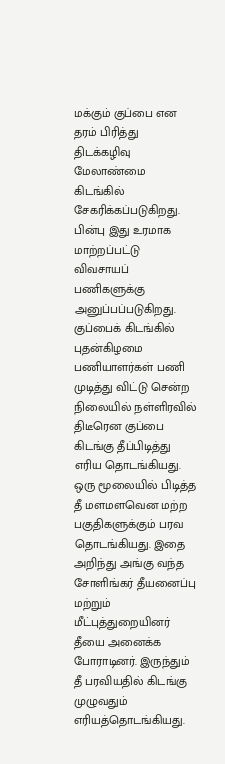மக்கும் குப்பை என தரம் பிரித்து திடக்கழிவு மேலாண்மை கிடங்கில் சேகரிக்கப்படுகிறது. பின்பு இது உரமாக மாற்றப்பட்டு விவசாயப் பணிகளுக்கு அனுப்பப்படுகிறது.
குப்பைக் கிடங்கில் புதன்கிழமை பணியாளர்கள் பணி முடித்து விட்டு சென்ற நிலையில் நள்ளிரவில் திடீரென குப்பை கிடங்கு தீப்பிடித்து எரிய தொடங்கியது. ஒரு மூலையில் பிடித்த தீ மளமளவென மற்ற பகுதிகளுக்கும் பரவ தொடங்கியது. இதை அறிந்து அங்கு வந்த சோளிங்கர் தீயனைப்பு மற்றும் மீட்புத்துறையினர் தீயை அனைக்க போராடினர். இருந்தும் தீ பரவியதில் கிடங்கு முழுவதும் எரியத்தொடங்கியது.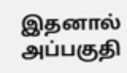இதனால் அப்பகுதி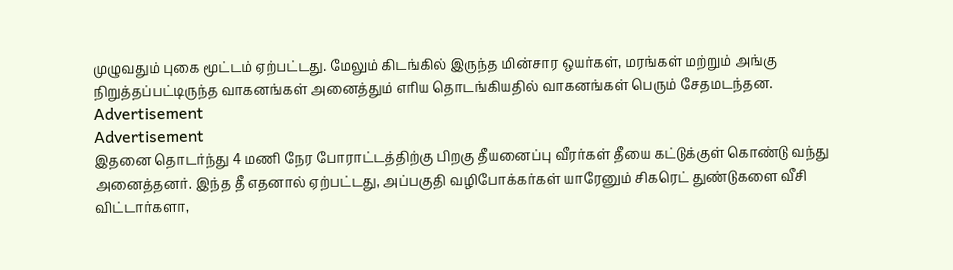முழுவதும் புகை மூட்டம் ஏற்பட்டது. மேலும் கிடங்கில் இருந்த மின்சார ஒயர்கள், மரங்கள் மற்றும் அங்கு நிறுத்தப்பட்டிருந்த வாகனங்கள் அனைத்தும் எரிய தொடங்கியதில் வாகனங்கள் பெரும் சேதமடந்தன.
Advertisement
Advertisement
இதனை தொடர்ந்து 4 மணி நேர போராட்டத்திற்கு பிறகு தீயனைப்பு வீரர்கள் தீயை கட்டுக்குள் கொண்டு வந்து அனைத்தனர். இந்த தீ எதனால் ஏற்பட்டது, அப்பகுதி வழிபோக்கர்கள் யாரேனும் சிகரெட் துண்டுகளை வீசி விட்டார்களா,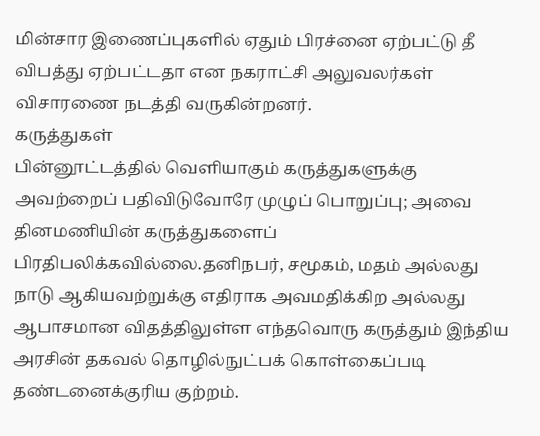மின்சார இணைப்புகளில் ஏதும் பிரச்னை ஏற்பட்டு தீ விபத்து ஏற்பட்டதா என நகராட்சி அலுவலர்கள் விசாரணை நடத்தி வருகின்றனர்.
கருத்துகள்
பின்னூட்டத்தில் வெளியாகும் கருத்துகளுக்கு அவற்றைப் பதிவிடுவோரே முழுப் பொறுப்பு; அவை தினமணியின் கருத்துகளைப் பிரதிபலிக்கவில்லை.தனிநபர், சமூகம், மதம் அல்லது நாடு ஆகியவற்றுக்கு எதிராக அவமதிக்கிற அல்லது ஆபாசமான விதத்திலுள்ள எந்தவொரு கருத்தும் இந்திய அரசின் தகவல் தொழில்நுட்பக் கொள்கைப்படி தண்டனைக்குரிய குற்றம்.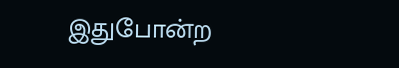இதுபோன்ற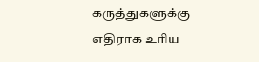கருத்துகளுக்கு எதிராக உரிய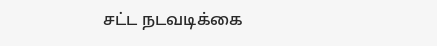சட்ட நடவடிக்கை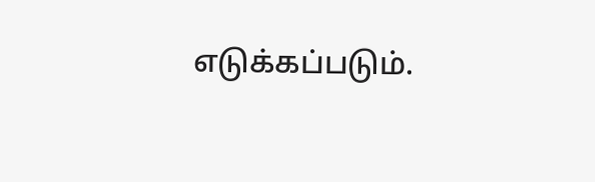எடுக்கப்படும்.